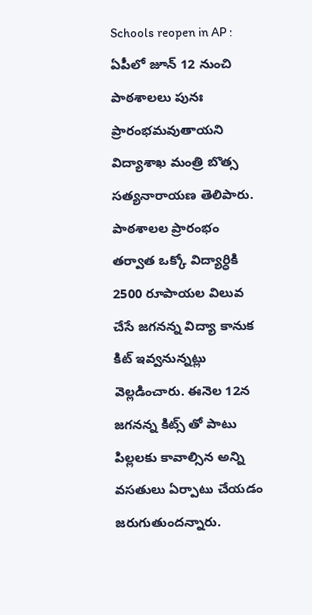Schools reopen in AP : ఏపీలో జూన్ 12 నుంచి పాఠశాలలు పునః ప్రారంభమవుతాయని విద్యాశాఖ మంత్రి బొత్స సత్యనారాయణ తెలిపారు. పాఠశాలల ప్రారంభం తర్వాత ఒక్కో విద్యార్ధికి 2500 రూపాయల విలువ చేసే జగనన్న విద్యా కానుక కిట్ ఇవ్వనున్నట్లు వెల్లడించారు. ఈనెల 12న జగనన్న కిట్స్ తో పాటు పిల్లలకు కావాల్సిన అన్ని వసతులు ఏర్పాటు చేయడం జరుగుతుందన్నారు.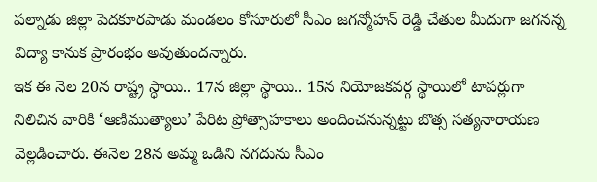పల్నాడు జిల్లా పెదకూరపాడు మండలం కోసూరులో సీఎం జగన్మోహన్ రెడ్డి చేతుల మీదుగా జగనన్న విద్యా కానుక ప్రారంభం అవుతుందన్నారు.
ఇక ఈ నెల 20న రాష్ట్ర స్ధాయి.. 17న జిల్లా స్థాయి.. 15న నియోజకవర్గ స్థాయిలో టాపర్లుగా నిలిచిన వారికి ‘ఆణిముత్యాలు’ పేరిట ప్రోత్సాహకాలు అందించనున్నట్టు బొత్స సత్యనారాయణ వెల్లడించారు. ఈనెల 28న అమ్మ ఒడిని నగదును సీఎం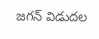జగన్ విడుదల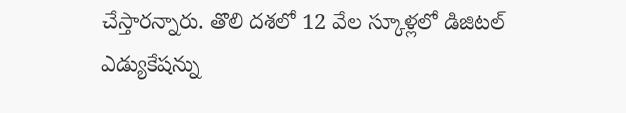చేస్తారన్నారు. తొలి దశలో 12 వేల స్కూళ్లలో డిజిటల్ ఎడ్యుకేషన్ను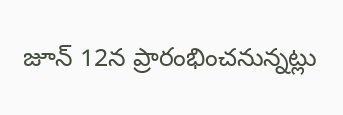జూన్ 12న ప్రారంభించనున్నట్లు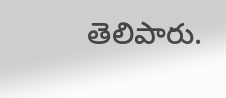తెలిపారు.